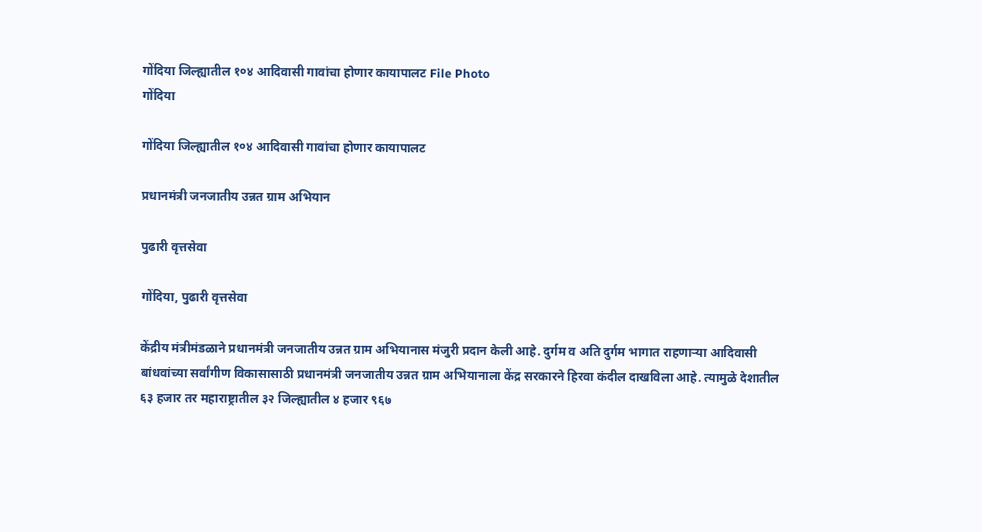गोंदिया जिल्ह्यातील १०४ आदिवासी गावांचा होणार कायापालट File Photo
गोंदिया

गोंदिया जिल्ह्यातील १०४ आदिवासी गावांचा होणार कायापालट

प्रधानमंत्री जनजातीय उन्नत ग्राम अभियान

पुढारी वृत्तसेवा

गोंदिया, पुढारी वृत्तसेवा

केंद्रीय मंत्रीमंडळाने प्रधानमंत्री जनजातीय उन्नत ग्राम अभियानास मंजुरी प्रदान केली आहे. दुर्गम व अति दुर्गम भागात राहणाऱ्या आदिवासी बांधवांच्या सर्वांगीण विकासासाठी प्रधानमंत्री जनजातीय उन्नत ग्राम अभियानाला केंद्र सरकारने हिरवा कंदील दाखविला आहे. त्यामुळे देशातील ६३ हजार तर महाराष्ट्रातील ३२ जिल्ह्यातील ४ हजार ९६७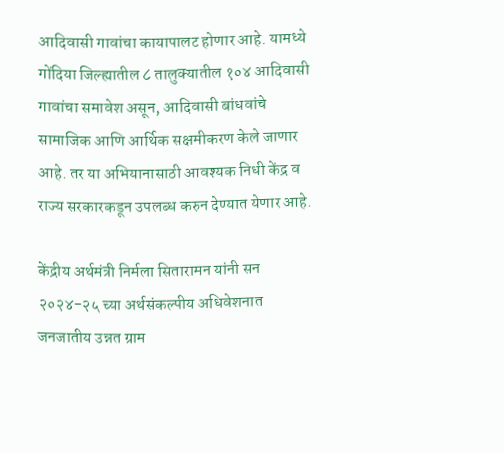आदिवासी गावांचा कायापालट होणार आहे. यामध्ये गोंदिया जिल्ह्यातील ८ तालुक्यातील १०४ आदिवासी गावांचा समावेश असून, आदिवासी बांधवांचे सामाजिक आणि आर्थिक सक्षमीकरण केले जाणार आहे. तर या अभियानासाठी आवश्यक निधी केंद्र व राज्य सरकारकडून उपलब्ध करुन देण्यात येणार आहे.

केंद्रीय अर्थमंत्री निर्मला सितारामन यांनी सन २०२४-२५ च्या अर्थसंकल्पीय अधिवेशनात जनजातीय उन्नत ग्राम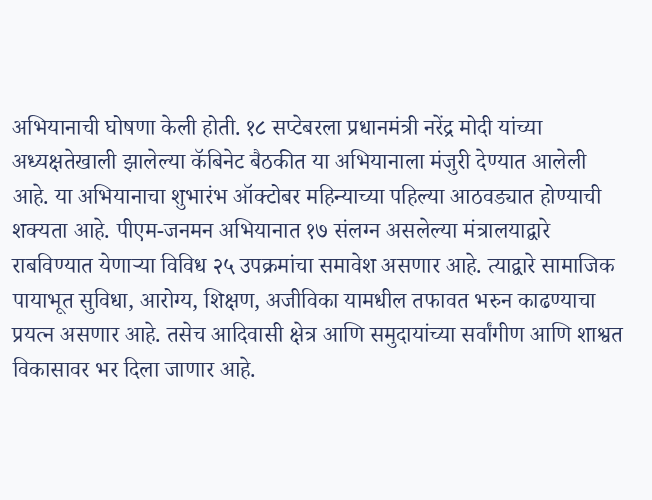अभियानाची घोषणा केली होती. १८ सप्टेबरला प्रधानमंत्री नरेंद्र मोदी यांच्या अध्यक्षतेखाली झालेल्या कॅबिनेट बैठकीत या अभियानाला मंजुरी देण्यात आलेली आहे. या अभियानाचा शुभारंभ ऑक्टोबर महिन्याच्या पहिल्या आठवड्यात होण्याची शक्यता आहे. पीएम-जनमन अभियानात १७ संलग्न असलेल्या मंत्रालयाद्वारे राबविण्यात येणाऱ्या विविध २५ उपक्रमांचा समावेश असणार आहे. त्याद्वारे सामाजिक पायाभूत सुविधा, आरोग्य, शिक्षण, अजीविका यामधील तफावत भरुन काढण्याचा प्रयत्न असणार आहे. तसेच आदिवासी क्षेत्र आणि समुदायांच्या सर्वांगीण आणि शाश्वत विकासावर भर दिला जाणार आहे.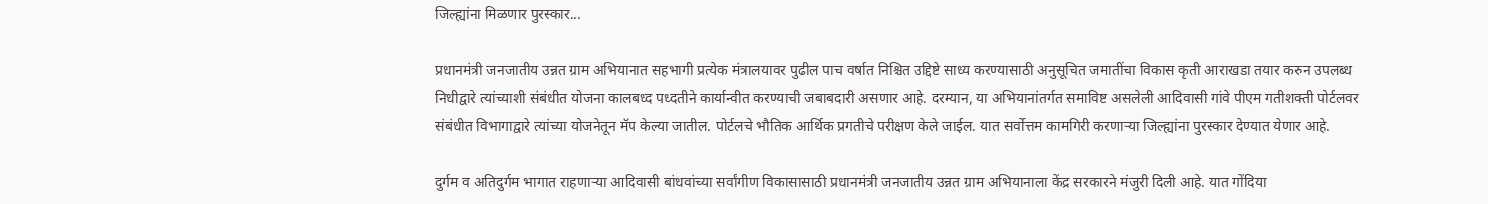जिल्ह्यांना मिळणार पुरस्कार...

प्रधानमंत्री जनजातीय उन्नत ग्राम अभियानात सहभागी प्रत्येक मंत्रालयावर पुढील पाच वर्षात निश्चित उद्दिष्टे साध्य करण्यासाठी अनुसूचित जमातींचा विकास कृती आराखडा तयार करुन उपलब्ध निधीद्वारे त्यांच्याशी संबंधीत योजना कालबध्द पध्दतीने कार्यान्वीत करण्याची जबाबदारी असणार आहे. दरम्यान, या अभियानांतर्गत समाविष्ट असलेली आदिवासी गांवे पीएम गतीशक्ती पोर्टलवर संबंधीत विभागाद्वारे त्यांच्या योजनेतून मॅप केल्या जातील. पोर्टलचे भौतिक आर्थिक प्रगतीचे परीक्षण केले जाईल. यात सर्वोत्तम कामगिरी करणाऱ्या जिल्ह्यांना पुरस्कार देण्यात येणार आहे.

दुर्गम व अतिदुर्गम भागात राहणाऱ्या आदिवासी बांधवांच्या सर्वांगीण विकासासाठी प्रधानमंत्री जनजातीय उन्नत ग्राम अभियानाला केंद्र सरकारने मंजुरी दिली आहे. यात गोंदिया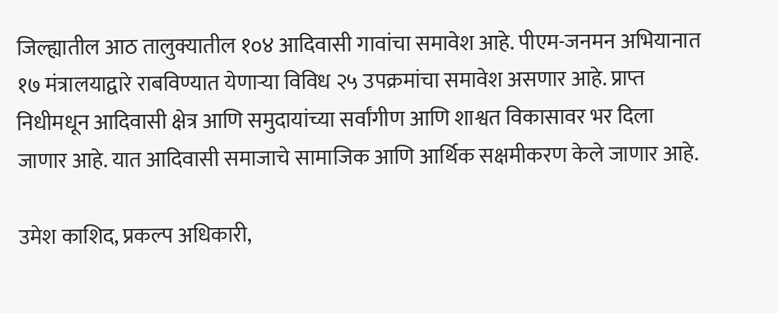जिल्ह्यातील आठ तालुक्यातील १०४ आदिवासी गावांचा समावेश आहे. पीएम-जनमन अभियानात १७ मंत्रालयाद्वारे राबविण्यात येणाऱ्या विविध २५ उपक्रमांचा समावेश असणार आहे. प्राप्त निधीमधून आदिवासी क्षेत्र आणि समुदायांच्या सर्वांगीण आणि शाश्वत विकासावर भर दिला जाणार आहे. यात आदिवासी समाजाचे सामाजिक आणि आर्थिक सक्षमीकरण केले जाणार आहे.

उमेश काशिद, प्रकल्प अधिकारी,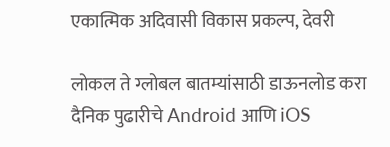एकात्मिक अदिवासी विकास प्रकल्प, देवरी

लोकल ते ग्लोबल बातम्यांसाठी डाऊनलोड करा दैनिक पुढारीचे Android आणि iOS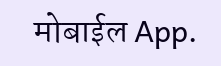मोबाईल App.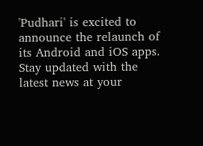'Pudhari' is excited to announce the relaunch of its Android and iOS apps. Stay updated with the latest news at your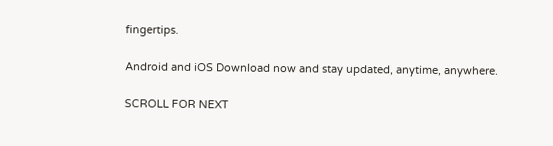fingertips.

Android and iOS Download now and stay updated, anytime, anywhere.

SCROLL FOR NEXT